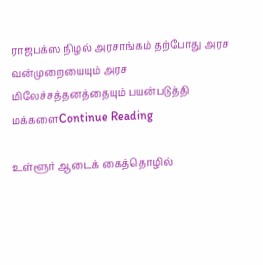ராஜபக்ஸ நிழல் அரசாங்கம் தற்போது அரச வன்முறையையும் அரச மிலேச்சத்தனத்தையும் பயன்படுத்தி மக்களைContinue Reading

உள்ளூர் ஆடைக் கைத்தொழில்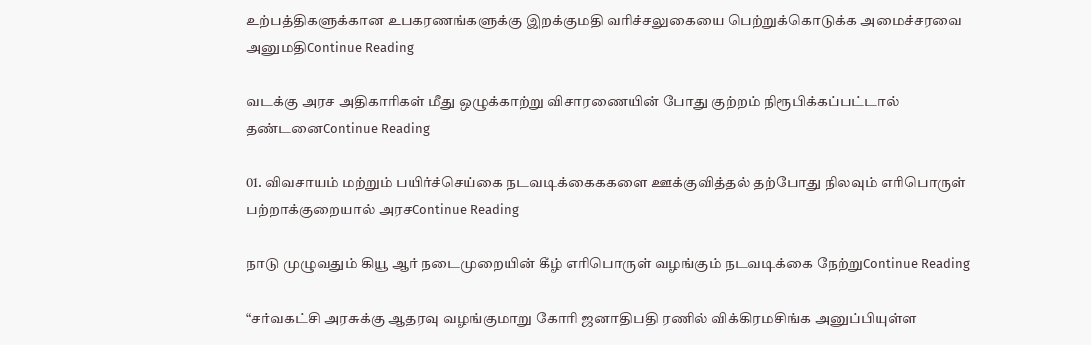உற்பத்திகளுக்கான உபகரணங்களுக்கு இறக்குமதி வரிச்சலுகையை பெற்றுக்கொடுக்க அமைச்சரவை அனுமதிContinue Reading

வடக்கு அரச அதிகாரிகள் மீது ஒழுக்காற்று விசாரணையின் போது குற்றம் நிரூபிக்கப்பட்டால் தண்டனைContinue Reading

01. விவசாயம் மற்றும் பயிர்ச்செய்கை நடவடிக்கைககளை ஊக்குவித்தல் தற்போது நிலவும் எரிபொருள் பற்றாக்குறையால் அரசContinue Reading

நாடு முழுவதும் கியூ ஆர் நடைமுறையின் கீழ் எரிபொருள் வழங்கும் நடவடிக்கை நேற்றுContinue Reading

“சர்வகட்சி அரசுக்கு ஆதரவு வழங்குமாறு கோரி ஜனாதிபதி ரணில் விக்கிரமசிங்க அனுப்பியுள்ள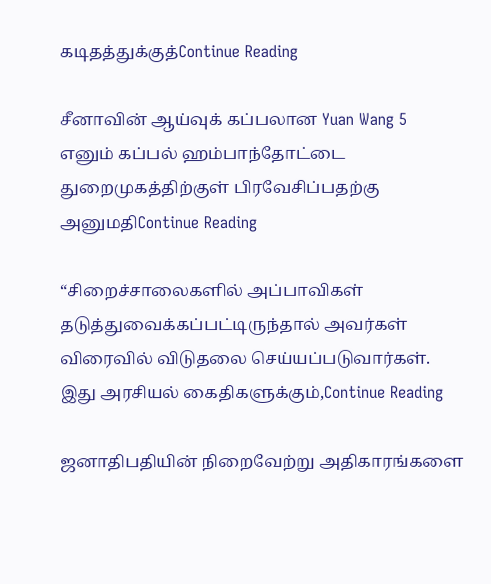கடிதத்துக்குத்Continue Reading

சீனாவின் ஆய்வுக் கப்பலான Yuan Wang 5 எனும் கப்பல் ஹம்பாந்தோட்டை துறைமுகத்திற்குள் பிரவேசிப்பதற்கு அனுமதிContinue Reading

“சிறைச்சாலைகளில் அப்பாவிகள் தடுத்துவைக்கப்பட்டிருந்தால் அவர்கள் விரைவில் விடுதலை செய்யப்படுவார்கள். இது அரசியல் கைதிகளுக்கும்,Continue Reading

ஜனாதிபதியின் நிறைவேற்று அதிகாரங்களை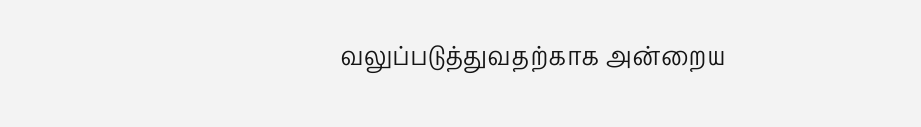வலுப்படுத்துவதற்காக அன்றைய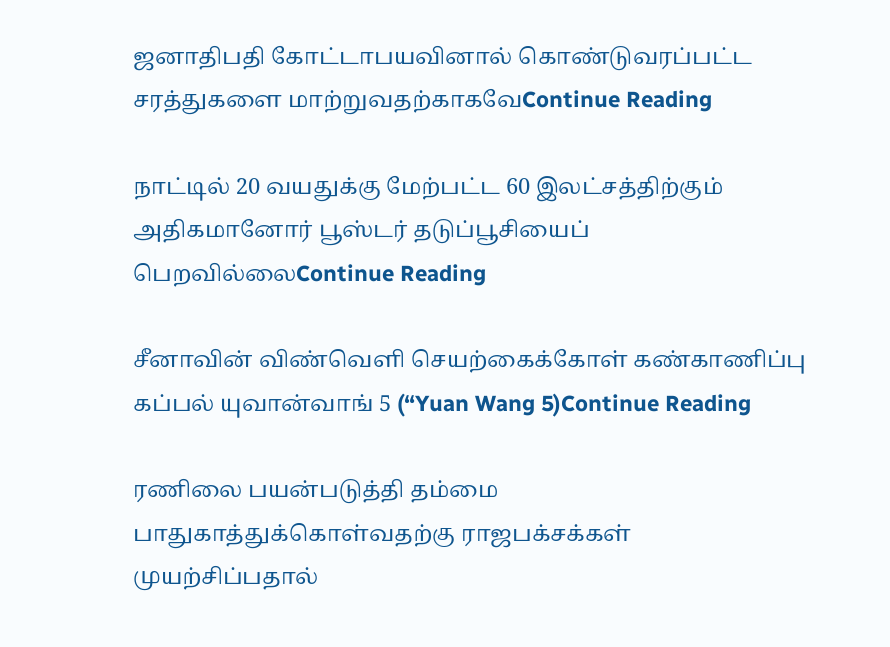ஜனாதிபதி கோட்டாபயவினால் கொண்டுவரப்பட்ட சரத்துகளை மாற்றுவதற்காகவேContinue Reading

நாட்டில் 20 வயதுக்கு மேற்பட்ட 60 இலட்சத்திற்கும் அதிகமானோர் பூஸ்டர் தடுப்பூசியைப் பெறவில்லைContinue Reading

சீனாவின் விண்வெளி செயற்கைக்கோள் கண்காணிப்பு கப்பல் யுவான்வாங் 5 (“Yuan Wang 5)Continue Reading

ரணிலை பயன்படுத்தி தம்மை பாதுகாத்துக்கொள்வதற்கு ராஜபக்சக்கள் முயற்சிப்பதால்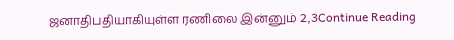ஜனாதிபதியாகியுள்ள ரணிலை இன்னும் 2,3Continue Reading